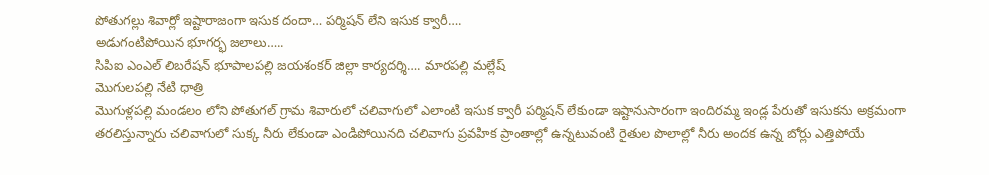పోతుగల్లు శివార్లో ఇష్టారాజంగా ఇసుక దందా… పర్మిషన్ లేని ఇసుక క్వారీ….
అడుగంటిపోయిన భూగర్భ జలాలు…..
సిపిఐ ఎంఎల్ లిబరేషన్ భూపాలపల్లి జయశంకర్ జిల్లా కార్యదర్శి…. మారపల్లి మల్లేష్
మొగులపల్లి నేటి ధాత్రి
మొగుళ్లపల్లి మండలం లోని పోతుగల్ గ్రామ శివారులో చలివాగులో ఎలాంటి ఇసుక క్వారీ పర్మిషన్ లేకుండా ఇష్టానుసారంగా ఇందిరమ్మ ఇండ్ల పేరుతో ఇసుకను అక్రమంగా తరలిస్తున్నారు చలివాగులో సుక్క నీరు లేకుండా ఎండిపోయినది చలివాగు ప్రవహిక ప్రాంతాల్లో ఉన్నటువంటి రైతుల పొలాల్లో నీరు అందక ఉన్న బోర్లు ఎత్తిపోయే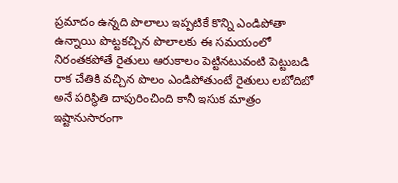ప్రమాదం ఉన్నది పొలాలు ఇప్పటికే కొన్ని ఎండిపోతా ఉన్నాయి పొట్టకచ్చిన పొలాలకు ఈ సమయంలో నిరంతకపోతే రైతులు ఆరుకాలం పెట్టినటువంటి పెట్టుబడి రాక చేతికి వచ్చిన పొలం ఎండిపోతుంటే రైతులు లబోదిబో అనే పరిస్థితి దాపురించింది కానీ ఇసుక మాత్రం ఇష్టానుసారంగా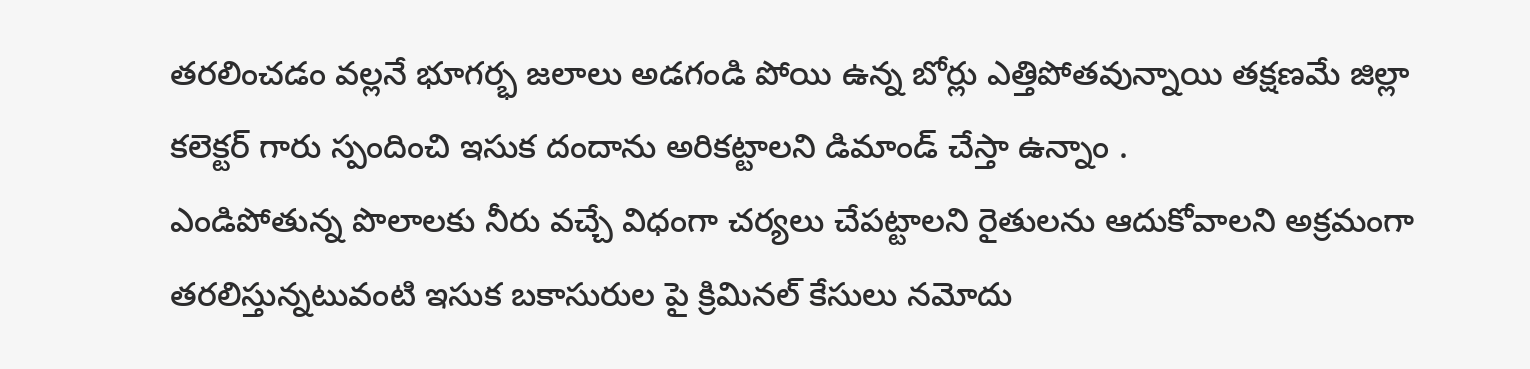తరలించడం వల్లనే భూగర్భ జలాలు అడగండి పోయి ఉన్న బోర్లు ఎత్తిపోతవున్నాయి తక్షణమే జిల్లా కలెక్టర్ గారు స్పందించి ఇసుక దందాను అరికట్టాలని డిమాండ్ చేస్తా ఉన్నాం .
ఎండిపోతున్న పొలాలకు నీరు వచ్చే విధంగా చర్యలు చేపట్టాలని రైతులను ఆదుకోవాలని అక్రమంగా తరలిస్తున్నటువంటి ఇసుక బకాసురుల పై క్రిమినల్ కేసులు నమోదు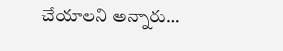చేయాలని అన్నారు…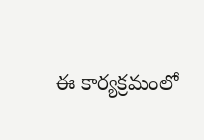ఈ కార్యక్రమంలో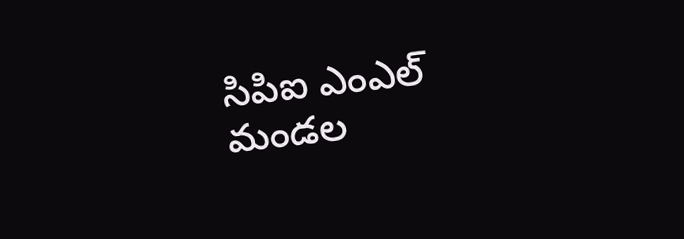సిపిఐ ఎంఎల్ మండల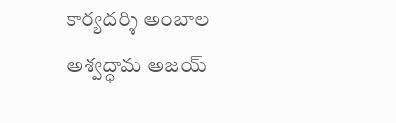కార్యదర్శి అంబాల అశ్వద్ధామ అజయ్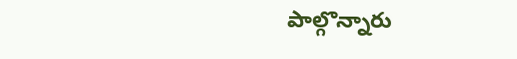పాల్గొన్నారు